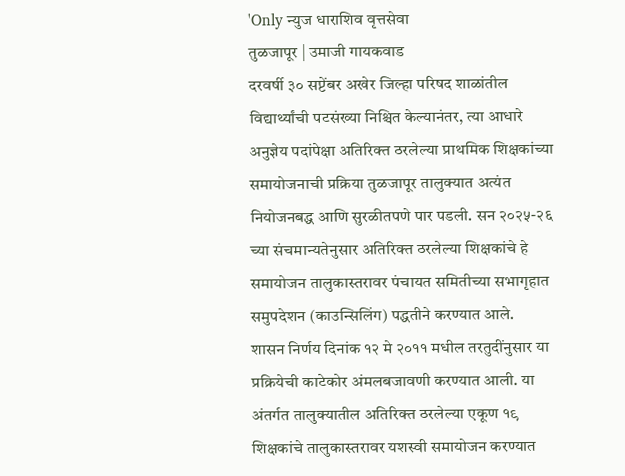'Only न्युज धाराशिव वृत्तसेवा
तुळजापूर | उमाजी गायकवाड
दरवर्षी ३० सप्टेंबर अखेर जिल्हा परिषद शाळांतील विद्यार्थ्यांची पटसंख्या निश्चित केल्यानंतर, त्या आधारे अनुज्ञेय पदांपेक्षा अतिरिक्त ठरलेल्या प्राथमिक शिक्षकांच्या समायोजनाची प्रक्रिया तुळजापूर तालुक्यात अत्यंत नियोजनबद्ध आणि सुरळीतपणे पार पडली. सन २०२५-२६ च्या संचमान्यतेनुसार अतिरिक्त ठरलेल्या शिक्षकांचे हे समायोजन तालुकास्तरावर पंचायत समितीच्या सभागृहात समुपदेशन (काउन्सिलिंग) पद्धतीने करण्यात आले.
शासन निर्णय दिनांक १२ मे २०११ मधील तरतुदींनुसार या प्रक्रियेची काटेकोर अंमलबजावणी करण्यात आली. या अंतर्गत तालुक्यातील अतिरिक्त ठरलेल्या एकूण १९ शिक्षकांचे तालुकास्तरावर यशस्वी समायोजन करण्यात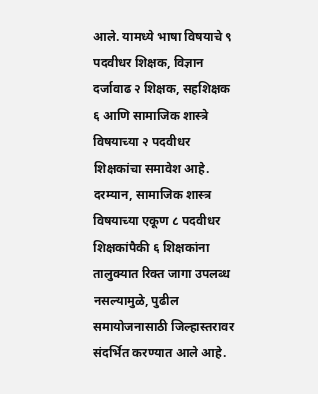आले. यामध्ये भाषा विषयाचे ९ पदवीधर शिक्षक, विज्ञान दर्जावाढ २ शिक्षक, सहशिक्षक ६ आणि सामाजिक शास्त्रे विषयाच्या २ पदवीधर शिक्षकांचा समावेश आहे. दरम्यान, सामाजिक शास्त्र विषयाच्या एकूण ८ पदवीधर शिक्षकांपैकी ६ शिक्षकांना तालुक्यात रिक्त जागा उपलब्ध नसल्यामुळे, पुढील समायोजनासाठी जिल्हास्तरावर संदर्भित करण्यात आले आहे.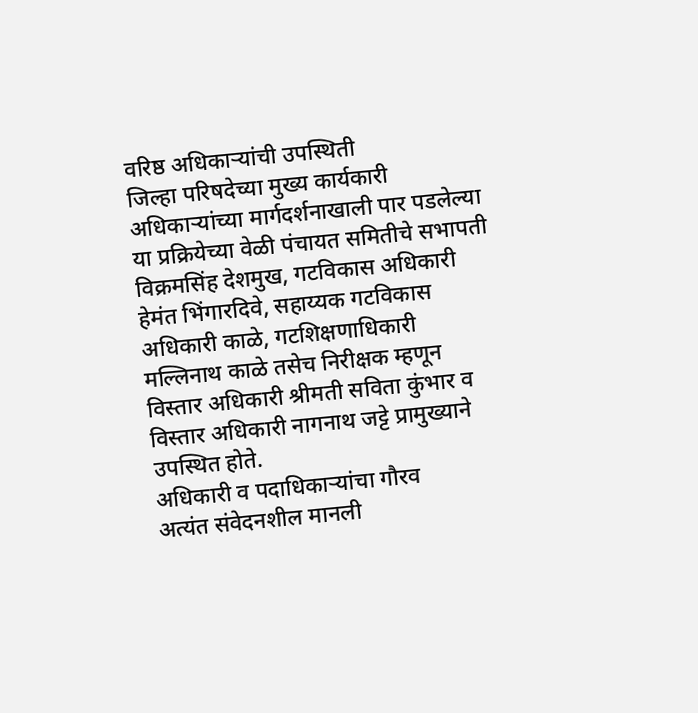वरिष्ठ अधिकाऱ्यांची उपस्थिती
जिल्हा परिषदेच्या मुख्य कार्यकारी अधिकाऱ्यांच्या मार्गदर्शनाखाली पार पडलेल्या या प्रक्रियेच्या वेळी पंचायत समितीचे सभापती विक्रमसिंह देशमुख, गटविकास अधिकारी हेमंत भिंगारदिवे, सहाय्यक गटविकास अधिकारी काळे, गटशिक्षणाधिकारी मल्लिनाथ काळे तसेच निरीक्षक म्हणून विस्तार अधिकारी श्रीमती सविता कुंभार व विस्तार अधिकारी नागनाथ जट्टे प्रामुख्याने उपस्थित होते.
अधिकारी व पदाधिकाऱ्यांचा गौरव
अत्यंत संवेदनशील मानली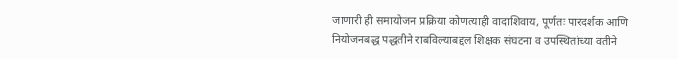जाणारी ही समायोजन प्रक्रिया कोणत्याही वादाशिवाय, पूर्णतः पारदर्शक आणि नियोजनबद्ध पद्धतीने राबविल्याबद्दल शिक्षक संघटना व उपस्थितांच्या वतीने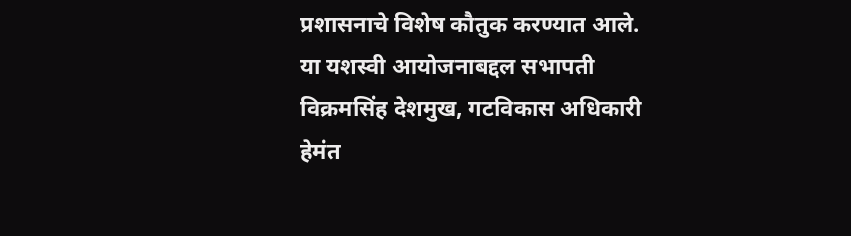प्रशासनाचे विशेष कौतुक करण्यात आले. या यशस्वी आयोजनाबद्दल सभापती विक्रमसिंह देशमुख, गटविकास अधिकारी हेमंत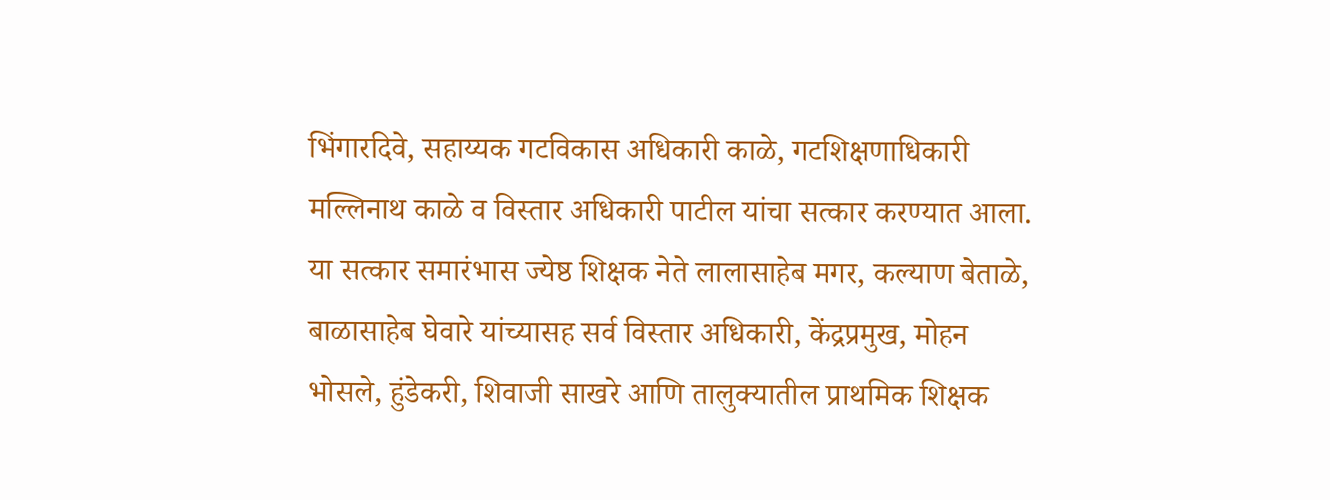भिंगारदिवे, सहाय्यक गटविकास अधिकारी काळे, गटशिक्षणाधिकारी मल्लिनाथ काळे व विस्तार अधिकारी पाटील यांचा सत्कार करण्यात आला.
या सत्कार समारंभास ज्येष्ठ शिक्षक नेते लालासाहेब मगर, कल्याण बेताळे, बाळासाहेब घेवारे यांच्यासह सर्व विस्तार अधिकारी, केंद्रप्रमुख, मोहन भोसले, हुंडेकरी, शिवाजी साखरे आणि तालुक्यातील प्राथमिक शिक्षक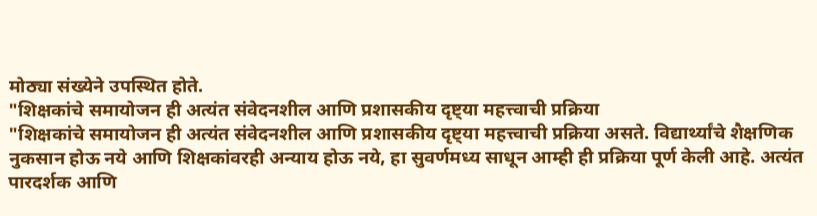मोठ्या संख्येने उपस्थित होते.
"शिक्षकांचे समायोजन ही अत्यंत संवेदनशील आणि प्रशासकीय दृष्ट्या महत्त्वाची प्रक्रिया
"शिक्षकांचे समायोजन ही अत्यंत संवेदनशील आणि प्रशासकीय दृष्ट्या महत्त्वाची प्रक्रिया असते. विद्यार्थ्यांचे शैक्षणिक नुकसान होऊ नये आणि शिक्षकांवरही अन्याय होऊ नये, हा सुवर्णमध्य साधून आम्ही ही प्रक्रिया पूर्ण केली आहे. अत्यंत पारदर्शक आणि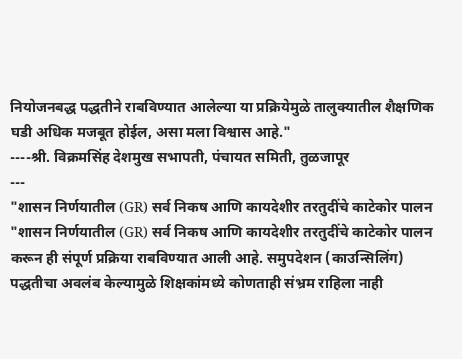नियोजनबद्ध पद्धतीने राबविण्यात आलेल्या या प्रक्रियेमुळे तालुक्यातील शैक्षणिक घडी अधिक मजबूत होईल, असा मला विश्वास आहे."
----श्री. विक्रमसिंह देशमुख सभापती, पंचायत समिती, तुळजापूर
---
"शासन निर्णयातील (GR) सर्व निकष आणि कायदेशीर तरतुदींचे काटेकोर पालन
"शासन निर्णयातील (GR) सर्व निकष आणि कायदेशीर तरतुदींचे काटेकोर पालन करून ही संपूर्ण प्रक्रिया राबविण्यात आली आहे. समुपदेशन (काउन्सिलिंग) पद्धतीचा अवलंब केल्यामुळे शिक्षकांमध्ये कोणताही संभ्रम राहिला नाही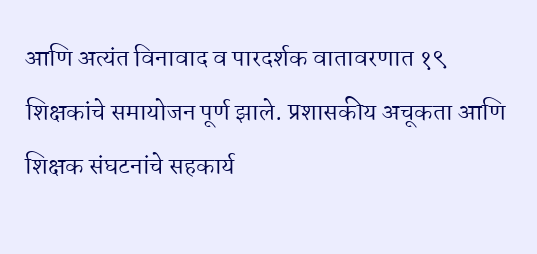आणि अत्यंत विनावाद व पारदर्शक वातावरणात १९ शिक्षकांचे समायोजन पूर्ण झाले. प्रशासकीय अचूकता आणि शिक्षक संघटनांचे सहकार्य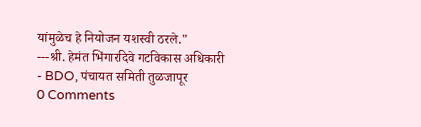यांमुळेच हे नियोजन यशस्वी ठरले."
---श्री. हेमंत भिंगारदिवे गटविकास अधिकारी - BDO, पंचायत समिती तुळजापूर
0 Comments